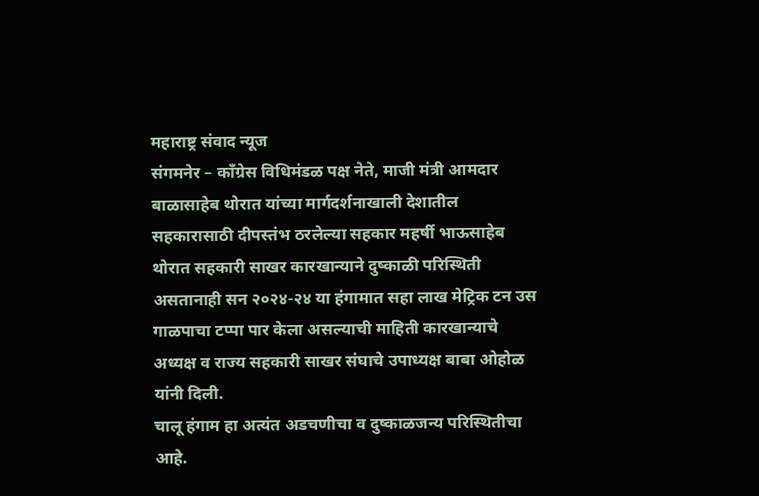महाराष्ट्र संवाद न्यूज
संगमनेर – काँग्रेस विधिमंडळ पक्ष नेते, माजी मंत्री आमदार बाळासाहेब थोरात यांच्या मार्गदर्शनाखाली देशातील सहकारासाठी दीपस्तंभ ठरलेल्या सहकार महर्षी भाऊसाहेब थोरात सहकारी साखर कारखान्याने दुष्काळी परिस्थिती असतानाही सन २०२४-२४ या हंगामात सहा लाख मेट्रिक टन उस गाळपाचा टप्पा पार केला असल्याची माहिती कारखान्याचे अध्यक्ष व राज्य सहकारी साखर संघाचे उपाध्यक्ष बाबा ओहोळ यांनी दिली.
चालू हंगाम हा अत्यंत अडचणीचा व दुष्काळजन्य परिस्थितीचा आहे.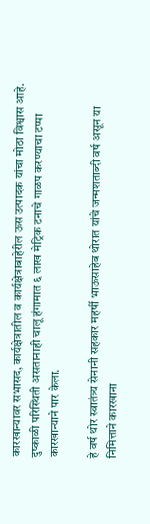कारखान्यावर सभासद, कार्यक्षेत्रातील व कार्यक्षेत्राबाहेरील ऊस उत्पादक यांचा मोठा विश्वास आहे. दुष्काळी परिस्थिती असतानाही चालू हंगामात ६ लाख मेट्रिक टनाचे गाळप करण्याचा टप्पा कारखान्याने पार केला.

हे वर्ष थोर स्वातंत्र्य सेनानी सहकार महर्षी भाऊसाहेब थोरात यांचे जन्मशताब्दी वर्ष असून या निमित्ताने कारखाना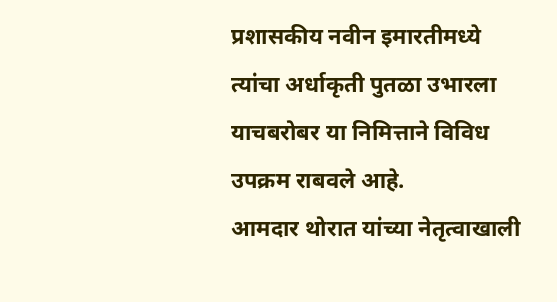प्रशासकीय नवीन इमारतीमध्ये त्यांचा अर्धाकृती पुतळा उभारला याचबरोबर या निमित्ताने विविध उपक्रम राबवले आहे.
आमदार थोरात यांच्या नेतृत्वाखाली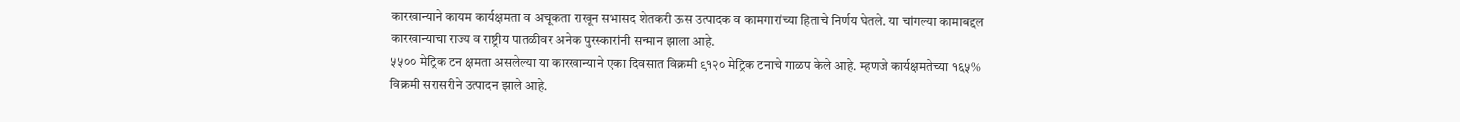कारखान्याने कायम कार्यक्षमता व अचूकता राखून सभासद शेतकरी ऊस उत्पादक व कामगारांच्या हिताचे निर्णय घेतले. या चांगल्या कामाबद्दल कारखान्याचा राज्य व राष्ट्रीय पातळीवर अनेक पुरस्कारांनी सन्मान झाला आहे.
५५०० मेट्रिक टन क्षमता असलेल्या या कारखान्याने एका दिवसात विक्रमी ९१२० मेट्रिक टनाचे गाळप केले आहे. म्हणजे कार्यक्षमतेच्या १६५% विक्रमी सरासरीने उत्पादन झाले आहे.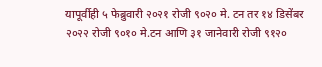यापूर्वीही ५ फेब्रुवारी २०२१ रोजी ९०२० मे. टन तर १४ डिसेंबर २०२२ रोजी ९०१० मे.टन आणि ३१ जानेवारी रोजी ९१२०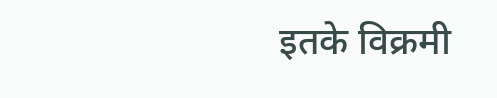इतके विक्रमी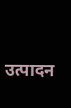उत्पादन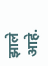झाले आहे.